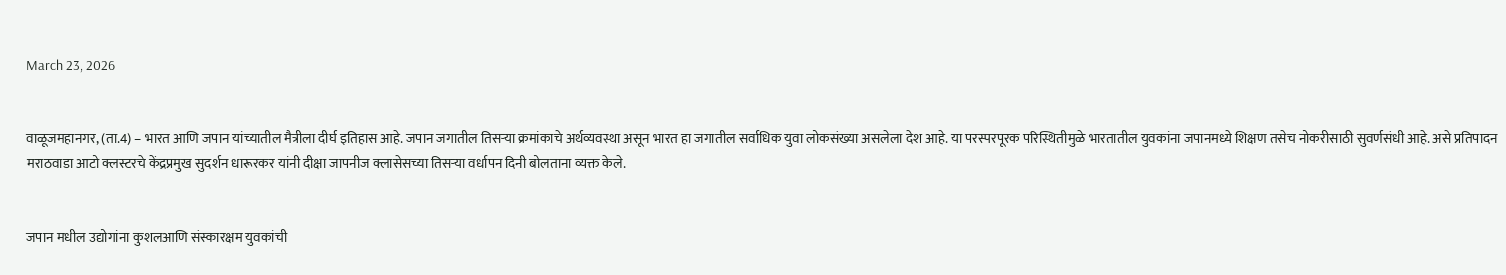March 23, 2026


वाळूजमहानगर, (ता.4) – भारत आणि जपान यांच्यातील मैत्रीला दीर्घ इतिहास आहे. जपान जगातील तिसऱ्या क्रमांकाचे अर्थव्यवस्था असून भारत हा जगातील सर्वाधिक युवा लोकसंख्या असलेला देश आहे. या परस्परपूरक परिस्थितीमुळे भारतातील युवकांना जपानमध्ये शिक्षण तसेच नोकरीसाठी सुवर्णसंधी आहे. असे प्रतिपादन मराठवाडा आटो क्लस्टरचे केंद्रप्रमुख सुदर्शन धारूरकर यांनी दीक्षा जापनीज क्लासेसच्या तिसऱ्या वर्धापन दिनी बोलताना व्यक्त केले.


जपान मधील उद्योगांना कुशलआणि संस्कारक्षम युवकांची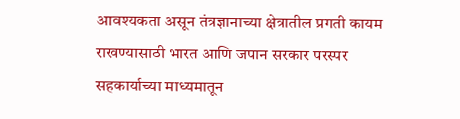आवश्यकता असून तंत्रज्ञानाच्या क्षेत्रातील प्रगती कायम राखण्यासाठी भारत आणि जपान सरकार परस्पर सहकार्याच्या माध्यमातून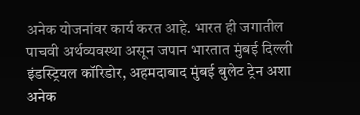अनेक योजनांवर कार्य करत आहे. भारत ही जगातील पाचवी अर्थव्यवस्था असून जपान भारतात मुंबई दिल्ली इंडस्ट्रियल कॉरिडोर, अहमदाबाद मुंबई बुलेट ट्रेन अशा अनेक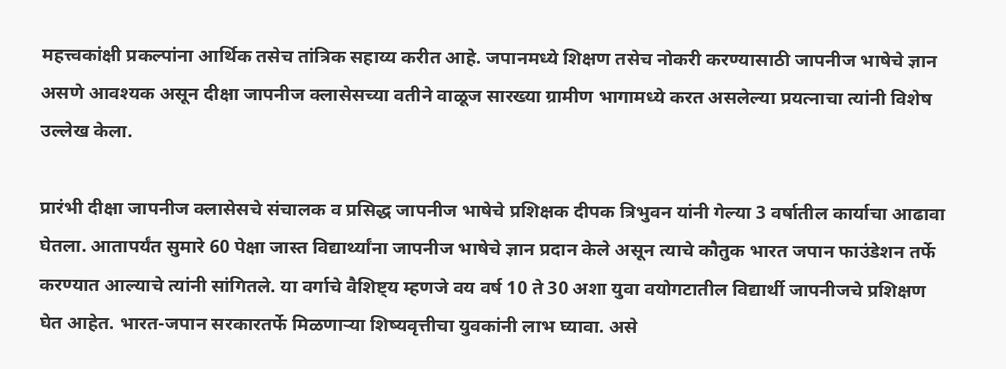महत्त्वकांक्षी प्रकल्पांना आर्थिक तसेच तांत्रिक सहाय्य करीत आहे. जपानमध्ये शिक्षण तसेच नोकरी करण्यासाठी जापनीज भाषेचे ज्ञान असणे आवश्यक असून दीक्षा जापनीज क्लासेसच्या वतीने वाळूज सारख्या ग्रामीण भागामध्ये करत असलेल्या प्रयत्नाचा त्यांनी विशेष उल्लेख केला.

प्रारंभी दीक्षा जापनीज क्लासेसचे संचालक व प्रसिद्ध जापनीज भाषेचे प्रशिक्षक दीपक त्रिभुवन यांनी गेल्या 3 वर्षातील कार्याचा आढावा घेतला. आतापर्यंत सुमारे 60 पेक्षा जास्त विद्यार्थ्यांना जापनीज भाषेचे ज्ञान प्रदान केले असून त्याचे कौतुक भारत जपान फाउंडेशन तर्फे करण्यात आल्याचे त्यांनी सांगितले. या वर्गाचे वैशिष्ट्य म्हणजे वय वर्ष 10 ते 30 अशा युवा वयोगटातील विद्यार्थी जापनीजचे प्रशिक्षण घेत आहेत. भारत-जपान सरकारतर्फे मिळणाऱ्या शिष्यवृत्तीचा युवकांनी लाभ घ्यावा. असे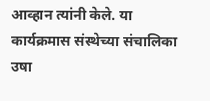आव्हान त्यांनी केले. या कार्यक्रमास संस्थेच्या संचालिका उषा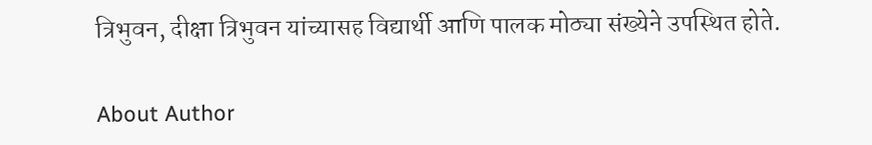त्रिभुवन, दीक्षा त्रिभुवन यांच्यासह विद्यार्थी आणि पालक मोठ्या संख्येने उपस्थित होते.

About Author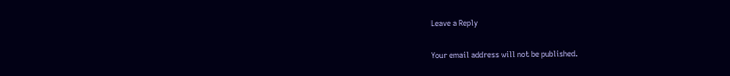Leave a Reply

Your email address will not be published.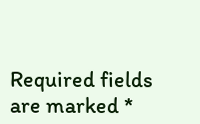Required fields are marked *